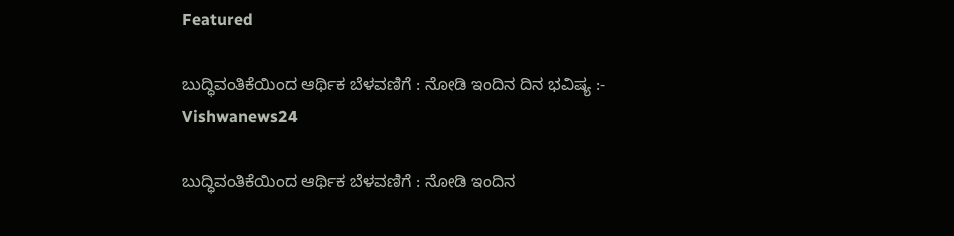Featured

ಬುದ್ಧಿವಂತಿಕೆಯಿಂದ ಆರ್ಥಿಕ ಬೆಳವಣಿಗೆ : ನೋಡಿ ಇಂದಿನ ದಿನ ಭವಿಷ್ಯ :- Vishwanews24

ಬುದ್ಧಿವಂತಿಕೆಯಿಂದ ಆರ್ಥಿಕ ಬೆಳವಣಿಗೆ : ನೋಡಿ ಇಂದಿನ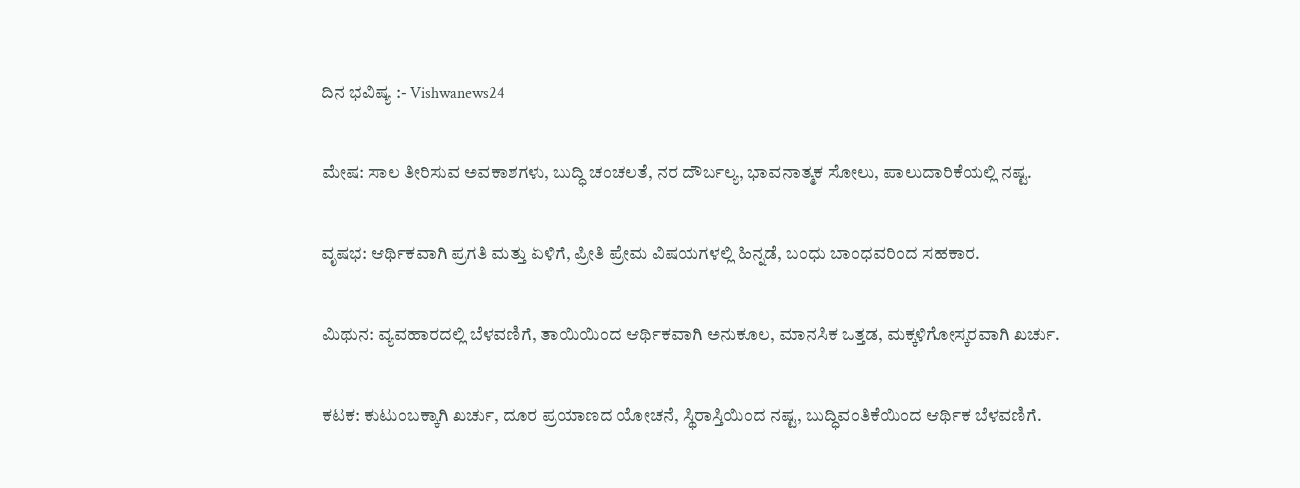ದಿನ ಭವಿಷ್ಯ :- Vishwanews24

ಮೇಷ: ಸಾಲ ತೀರಿಸುವ ಅವಕಾಶಗಳು, ಬುದ್ಧಿ ಚಂಚಲತೆ, ನರ ದೌರ್ಬಲ್ಯ, ಭಾವನಾತ್ಮಕ ಸೋಲು, ಪಾಲುದಾರಿಕೆಯಲ್ಲಿ ನಷ್ಟ.

ವೃಷಭ: ಆರ್ಥಿಕವಾಗಿ ಪ್ರಗತಿ ಮತ್ತು ಏಳಿಗೆ, ಪ್ರೀತಿ ಪ್ರೇಮ ವಿಷಯಗಳಲ್ಲಿ ಹಿನ್ನಡೆ, ಬಂಧು ಬಾಂಧವರಿಂದ ಸಹಕಾರ.

ಮಿಥುನ: ವ್ಯವಹಾರದಲ್ಲಿ ಬೆಳವಣಿಗೆ, ತಾಯಿಯಿಂದ ಆರ್ಥಿಕವಾಗಿ ಅನುಕೂಲ, ಮಾನಸಿಕ ಒತ್ತಡ, ಮಕ್ಕಳಿಗೋಸ್ಕರವಾಗಿ ಖರ್ಚು.

ಕಟಕ: ಕುಟುಂಬಕ್ಕಾಗಿ ಖರ್ಚು, ದೂರ ಪ್ರಯಾಣದ ಯೋಚನೆ, ಸ್ಥಿರಾಸ್ತಿಯಿಂದ ನಷ್ಟ, ಬುದ್ಧಿವಂತಿಕೆಯಿಂದ ಆರ್ಥಿಕ ಬೆಳವಣಿಗೆ.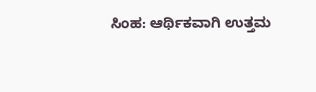ಸಿಂಹ: ಆರ್ಥಿಕವಾಗಿ ಉತ್ತಮ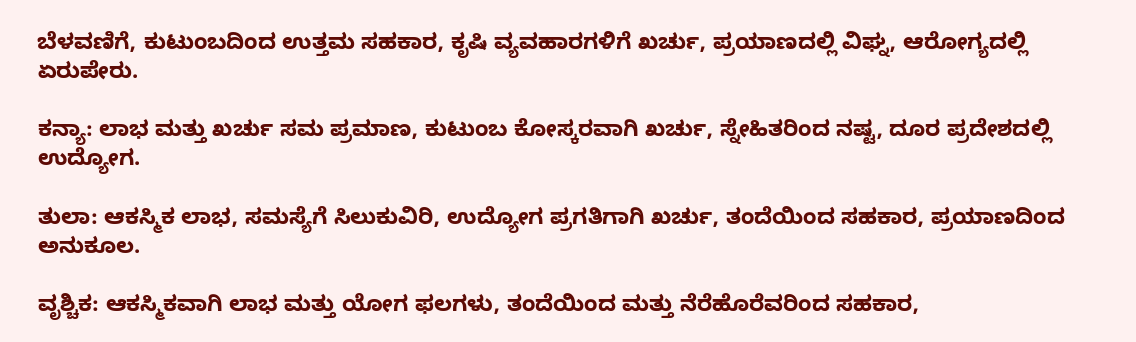ಬೆಳವಣಿಗೆ, ಕುಟುಂಬದಿಂದ ಉತ್ತಮ ಸಹಕಾರ, ಕೃಷಿ ವ್ಯವಹಾರಗಳಿಗೆ ಖರ್ಚು, ಪ್ರಯಾಣದಲ್ಲಿ ವಿಘ್ನ, ಆರೋಗ್ಯದಲ್ಲಿ ಏರುಪೇರು.

ಕನ್ಯಾ: ಲಾಭ ಮತ್ತು ಖರ್ಚು ಸಮ ಪ್ರಮಾಣ, ಕುಟುಂಬ ಕೋಸ್ಕರವಾಗಿ ಖರ್ಚು, ಸ್ನೇಹಿತರಿಂದ ನಷ್ಟ, ದೂರ ಪ್ರದೇಶದಲ್ಲಿ ಉದ್ಯೋಗ.

ತುಲಾ: ಆಕಸ್ಮಿಕ ಲಾಭ, ಸಮಸ್ಯೆಗೆ ಸಿಲುಕುವಿರಿ, ಉದ್ಯೋಗ ಪ್ರಗತಿಗಾಗಿ ಖರ್ಚು, ತಂದೆಯಿಂದ ಸಹಕಾರ, ಪ್ರಯಾಣದಿಂದ ಅನುಕೂಲ.

ವೃಶ್ಚಿಕ: ಆಕಸ್ಮಿಕವಾಗಿ ಲಾಭ ಮತ್ತು ಯೋಗ ಫಲಗಳು, ತಂದೆಯಿಂದ ಮತ್ತು ನೆರೆಹೊರೆವರಿಂದ ಸಹಕಾರ,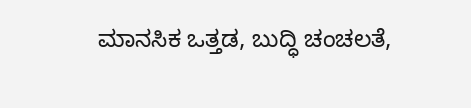ಮಾನಸಿಕ ಒತ್ತಡ, ಬುದ್ಧಿ ಚಂಚಲತೆ,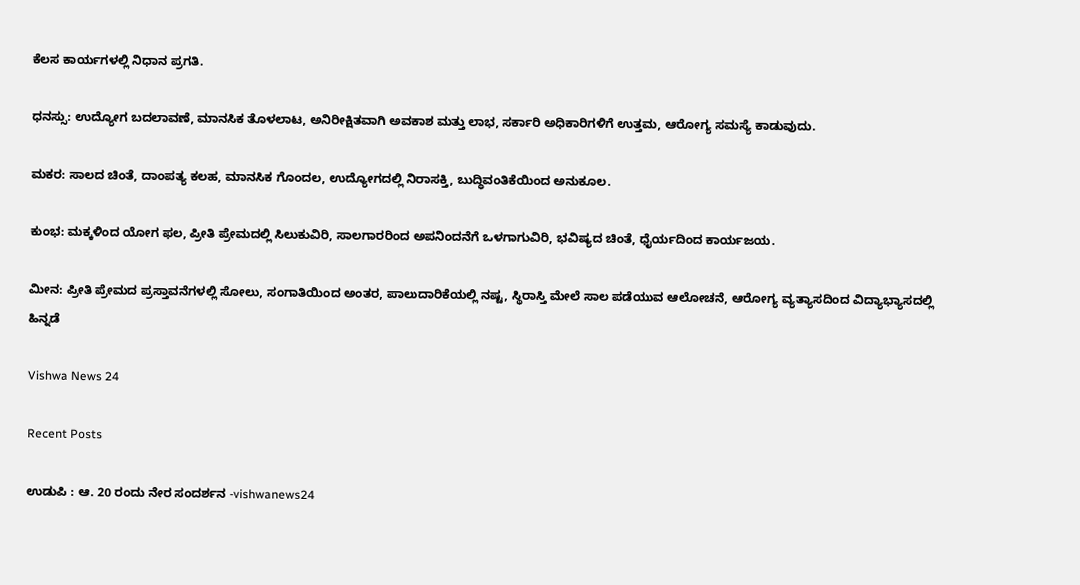ಕೆಲಸ ಕಾರ್ಯಗಳಲ್ಲಿ ನಿಧಾನ ಪ್ರಗತಿ.

ಧನಸ್ಸು: ಉದ್ಯೋಗ ಬದಲಾವಣೆ, ಮಾನಸಿಕ ತೊಳಲಾಟ, ಅನಿರೀಕ್ಷಿತವಾಗಿ ಅವಕಾಶ ಮತ್ತು ಲಾಭ, ಸರ್ಕಾರಿ ಅಧಿಕಾರಿಗಳಿಗೆ ಉತ್ತಮ, ಆರೋಗ್ಯ ಸಮಸ್ಯೆ ಕಾಡುವುದು.

ಮಕರ: ಸಾಲದ ಚಿಂತೆ, ದಾಂಪತ್ಯ ಕಲಹ, ಮಾನಸಿಕ ಗೊಂದಲ, ಉದ್ಯೋಗದಲ್ಲಿ ನಿರಾಸಕ್ತಿ, ಬುದ್ಧಿವಂತಿಕೆಯಿಂದ ಅನುಕೂಲ.

ಕುಂಭ: ಮಕ್ಕಳಿಂದ ಯೋಗ ಫಲ, ಪ್ರೀತಿ ಪ್ರೇಮದಲ್ಲಿ ಸಿಲುಕುವಿರಿ, ಸಾಲಗಾರರಿಂದ ಅಪನಿಂದನೆಗೆ ಒಳಗಾಗುವಿರಿ, ಭವಿಷ್ಯದ ಚಿಂತೆ, ಧೈರ್ಯದಿಂದ ಕಾರ್ಯಜಯ.

ಮೀನ: ಪ್ರೀತಿ ಪ್ರೇಮದ ಪ್ರಸ್ತಾವನೆಗಳಲ್ಲಿ ಸೋಲು, ಸಂಗಾತಿಯಿಂದ ಅಂತರ, ಪಾಲುದಾರಿಕೆಯಲ್ಲಿ ನಷ್ಟ, ಸ್ಥಿರಾಸ್ತಿ ಮೇಲೆ ಸಾಲ ಪಡೆಯುವ ಆಲೋಚನೆ, ಆರೋಗ್ಯ ವ್ಯತ್ಯಾಸದಿಂದ ವಿದ್ಯಾಭ್ಯಾಸದಲ್ಲಿ ಹಿನ್ನಡೆ

Vishwa News 24

Recent Posts

ಉಡುಪಿ : ಆ. 20 ರಂದು ನೇರ ಸಂದರ್ಶನ -vishwanews24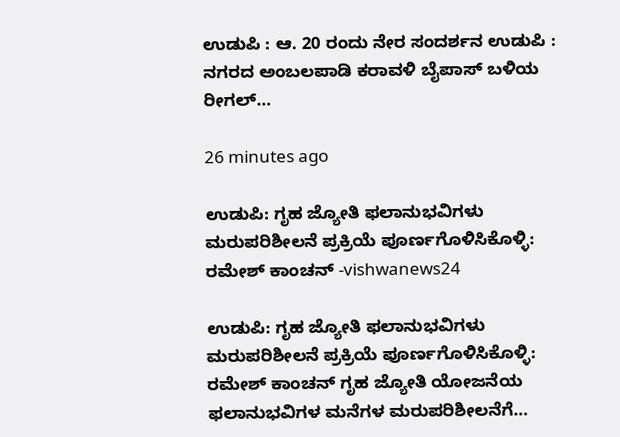ಉಡುಪಿ : ಆ. 20 ರಂದು ನೇರ ಸಂದರ್ಶನ ಉಡುಪಿ : ನಗರದ ಅಂಬಲಪಾಡಿ ಕರಾವಳಿ ಬೈಪಾಸ್ ಬಳಿಯ ರೀಗಲ್…

26 minutes ago

ಉಡುಪಿ: ಗೃಹ ಜ್ಯೋತಿ ಫಲಾನುಭವಿಗಳು ಮರುಪರಿಶೀಲನೆ ಪ್ರಕ್ರಿಯೆ ಪೂರ್ಣಗೊಳಿಸಿಕೊಳ್ಳಿ: ರಮೇಶ್ ಕಾಂಚನ್ -vishwanews24

ಉಡುಪಿ: ಗೃಹ ಜ್ಯೋತಿ ಫಲಾನುಭವಿಗಳು ಮರುಪರಿಶೀಲನೆ ಪ್ರಕ್ರಿಯೆ ಪೂರ್ಣಗೊಳಿಸಿಕೊಳ್ಳಿ: ರಮೇಶ್ ಕಾಂಚನ್ ಗೃಹ ಜ್ಯೋತಿ ಯೋಜನೆಯ ಫಲಾನುಭವಿಗಳ ಮನೆಗಳ ಮರುಪರಿಶೀಲನೆಗೆ…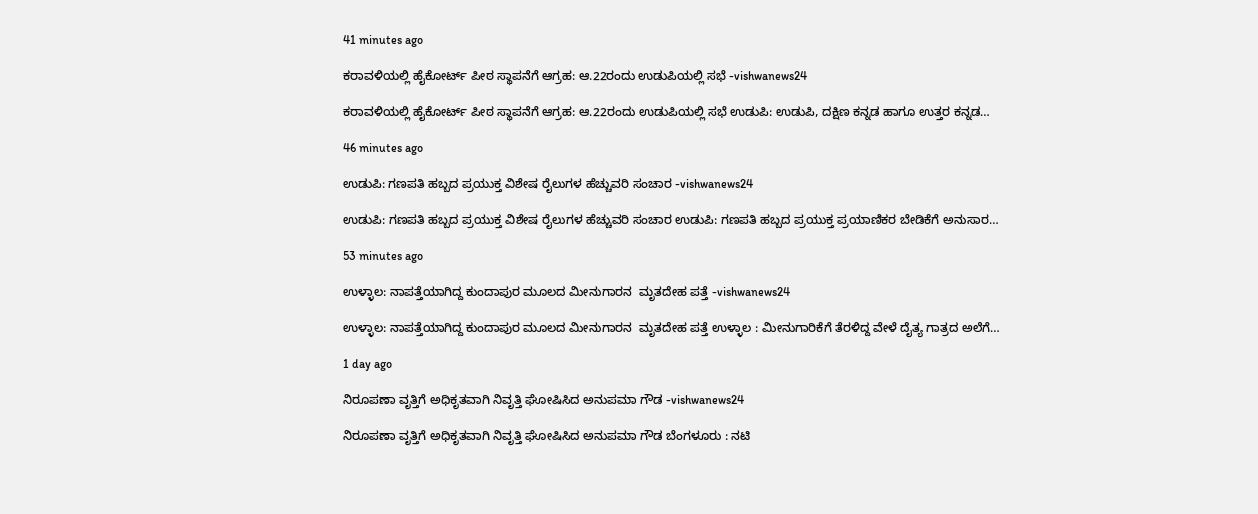41 minutes ago

ಕರಾವಳಿಯಲ್ಲಿ ಹೈಕೋರ್ಟ್ ಪೀಠ ಸ್ಥಾಪನೆಗೆ ಆಗ್ರಹ: ಆ.22ರಂದು ಉಡುಪಿಯಲ್ಲಿ ಸಭೆ -vishwanews24

ಕರಾವಳಿಯಲ್ಲಿ ಹೈಕೋರ್ಟ್ ಪೀಠ ಸ್ಥಾಪನೆಗೆ ಆಗ್ರಹ: ಆ.22ರಂದು ಉಡುಪಿಯಲ್ಲಿ ಸಭೆ ಉಡುಪಿ: ಉಡುಪಿ, ದಕ್ಷಿಣ ಕನ್ನಡ ಹಾಗೂ ಉತ್ತರ ಕನ್ನಡ…

46 minutes ago

ಉಡುಪಿ: ಗಣಪತಿ ಹಬ್ಬದ ಪ್ರಯುಕ್ತ ವಿಶೇಷ ರೈಲುಗಳ ಹೆಚ್ಚುವರಿ ಸಂಚಾರ -vishwanews24

ಉಡುಪಿ: ಗಣಪತಿ ಹಬ್ಬದ ಪ್ರಯುಕ್ತ ವಿಶೇಷ ರೈಲುಗಳ ಹೆಚ್ಚುವರಿ ಸಂಚಾರ ಉಡುಪಿ: ಗಣಪತಿ ಹಬ್ಬದ ಪ್ರಯುಕ್ತ ಪ್ರಯಾಣಿಕರ ಬೇಡಿಕೆಗೆ ಅನುಸಾರ…

53 minutes ago

ಉಳ್ಳಾಲ: ನಾಪತ್ತೆಯಾಗಿದ್ದ ಕುಂದಾಪುರ ಮೂಲದ ಮೀನುಗಾರನ  ಮೃತದೇಹ ಪತ್ತೆ -vishwanews24

ಉಳ್ಳಾಲ: ನಾಪತ್ತೆಯಾಗಿದ್ದ ಕುಂದಾಪುರ ಮೂಲದ ಮೀನುಗಾರನ  ಮೃತದೇಹ ಪತ್ತೆ ಉಳ್ಳಾಲ : ಮೀನುಗಾರಿಕೆಗೆ ತೆರಳಿದ್ದ ವೇಳೆ ದೈತ್ಯ ಗಾತ್ರದ ಅಲೆಗೆ…

1 day ago

ನಿರೂಪಣಾ ವೃತ್ತಿಗೆ ಅಧಿಕೃತವಾಗಿ ನಿವೃತ್ತಿ ಘೋಷಿಸಿದ ಅನುಪಮಾ ಗೌಡ -vishwanews24

ನಿರೂಪಣಾ ವೃತ್ತಿಗೆ ಅಧಿಕೃತವಾಗಿ ನಿವೃತ್ತಿ ಘೋಷಿಸಿದ ಅನುಪಮಾ ಗೌಡ ಬೆಂಗಳೂರು : ನಟಿ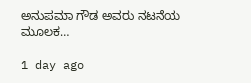ಅನುಪಮಾ ಗೌಡ ಅವರು ನಟನೆಯ ಮೂಲಕ…

1 day ago